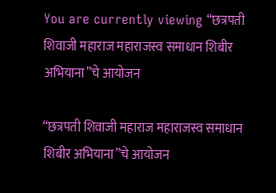You are currently viewing “छत्रपती शिवाजी महाराज महाराजस्व समाधान शिबीर अभियाना”चे आयोजन

“छत्रपती शिवाजी महाराज महाराजस्व समाधान शिबीर अभियाना”चे आयोजन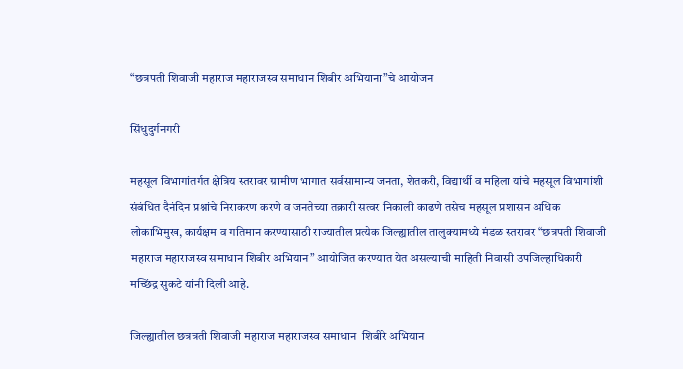“छत्रपती शिवाजी महाराज महाराजस्व समाधान शिबीर अभियाना”चे आयोजन

सिंधुदुर्गनगरी

महसूल विभागांतर्गत क्षेत्रिय स्तरावर ग्रामीण भागात सर्वसामान्य जनता, शेतकरी, विद्यार्थी व महिला यांचे महसूल विभागांशी संबंधित दैनंदिन प्रश्नांचे निराकरण करणे व जनतेच्या तक्रारी सत्वर निकाली काढणे तसेच महसूल प्रशासन अधिक लोकाभिमुख, कार्यक्षम व गतिमान करण्यासाठी राज्यातील प्रत्येक जिल्ह्यातील तालुक्यामध्ये मंडळ स्तरावर “छत्रपती शिवाजी महाराज महाराजस्व समाधान शिबीर अभियान” आयोजित करण्यात येत असल्याची माहिती निवासी उपजिल्हाधिकारी मच्छिंद्र सुकटे यांनी दिली आहे.

जिल्ह्यातील छत्रत्रती शिवाजी महाराज महाराजस्व समाधान  शिबीरे अभियान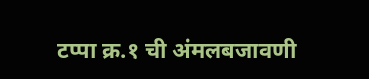टप्पा क्र.१ ची अंमलबजावणी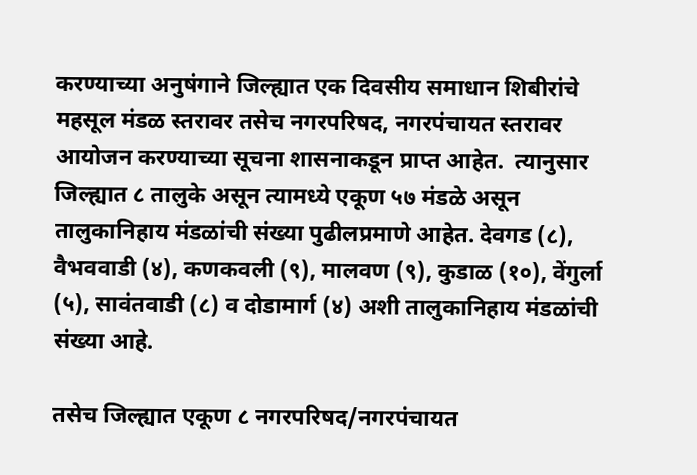करण्याच्या अनुषंगाने जिल्ह्यात एक दिवसीय समाधान शिबीरांचे महसूल मंडळ स्तरावर तसेच नगरपरिषद, नगरपंचायत स्तरावर आयोजन करण्याच्या सूचना शासनाकडून प्राप्त आहेत.  त्यानुसार जिल्ह्यात ८ तालुके असून त्यामध्ये एकूण ५७ मंडळे असून तालुकानिहाय मंडळांची संख्या पुढीलप्रमाणे आहेत. देवगड (८), वैभववाडी (४), कणकवली (९), मालवण (९), कुडाळ (१०), वेंगुर्ला (५), सावंतवाडी (८) व दोडामार्ग (४) अशी तालुकानिहाय मंडळांची संख्या आहे.

तसेच जिल्ह्यात एकूण ८ नगरपरिषद/नगरपंचायत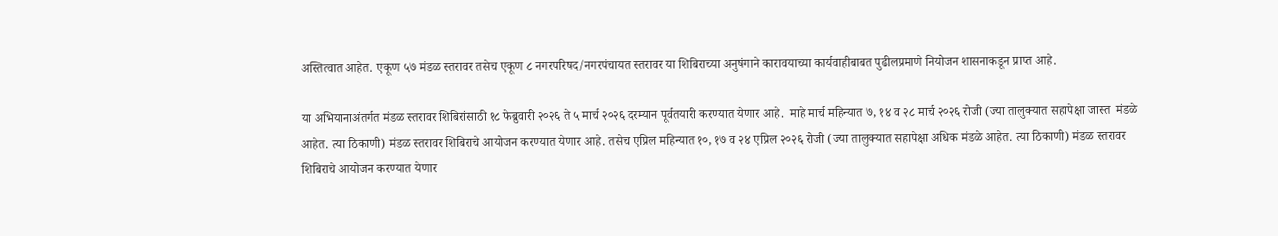अस्तित्वात आहेत. एकूण ५७ मंडळ स्तरावर तसेच एकूण ८ नगरपरिषद/नगरपंचायत स्तरावर या शिबिराच्या अनुषंगाने कारावयाच्या कार्यवाहीबाबत पुढीलप्रमाणे नियोजन शासनाकडून प्राप्त आहे.

या अभियानाअंतर्गत मंडळ स्तरावर शिबिरांसाठी १८ फेब्रुवारी २०२६ ते ५ मार्च २०२६ दरम्यान पूर्वतयारी करण्यात येणार आहे.  माहे मार्च महिन्यात ७, १४ व २८ मार्च २०२६ रोजी (ज्या तालुक्यात सहापेक्षा जास्त  मंडळे आहेत. त्या ठिकाणी) मंडळ स्तरावर शिबिराचे आयोजन करण्यात येणार आहे. तसेच एप्रिल महिन्यात १०, १७ व २४ एप्रिल २०२६ रोजी (ज्या तालुक्यात सहापेक्षा अधिक मंडळे आहेत. त्या ठिकाणी) मंडळ स्तरावर शिबिराचे आयोजन करण्यात येणार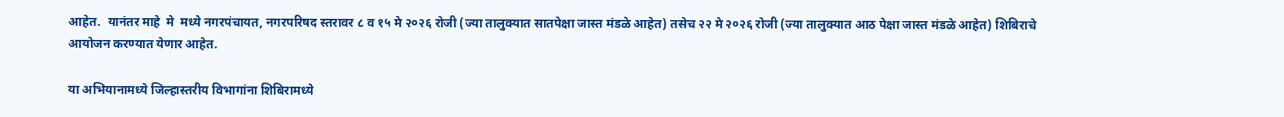आहेत.  यानंतर माहे  मे  मध्ये नगरपंचायत, नगरपरिषद स्तरावर ८ व १५ मे २०२६ रोजी (ज्या तालुक्यात सातपेक्षा जास्त मंडळे आहेत) तसेच २२ मे २०२६ रोजी (ज्या तालुक्यात आठ पेक्षा जास्त मंडळे आहेत) शिबिराचे आयोजन करण्यात येणार आहेत.

या अभियानामध्ये जिल्हास्तरीय विभागांना शिबिरामध्ये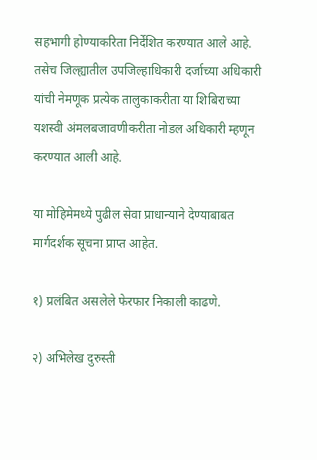सहभागी होण्याकरिता निर्देशित करण्यात आले आहे. तसेच जिल्ह्यातील उपजिल्हाधिकारी दर्जाच्या अधिकारी यांची नेमणूक प्रत्येक तालुकाकरीता या शिबिराच्या यशस्वी अंमलबजावणीकरीता नोडल अधिकारी म्हणून करण्यात आली आहे.

या मोहिमेमध्ये पुढील सेवा प्राधान्याने देण्याबाबत मार्गदर्शक सूचना प्राप्त आहेत.

१) प्रलंबित असलेले फेरफार निकाली काढणे.

२) अभिलेख दुरुस्ती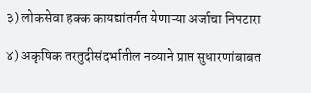३) लोकसेवा हक्क कायद्यांतर्गत येणाऱ्या अर्जाचा निपटारा

४) अकृषिक तरतुदीसंदर्भातील नव्याने प्राप्त सुधारणांबाबत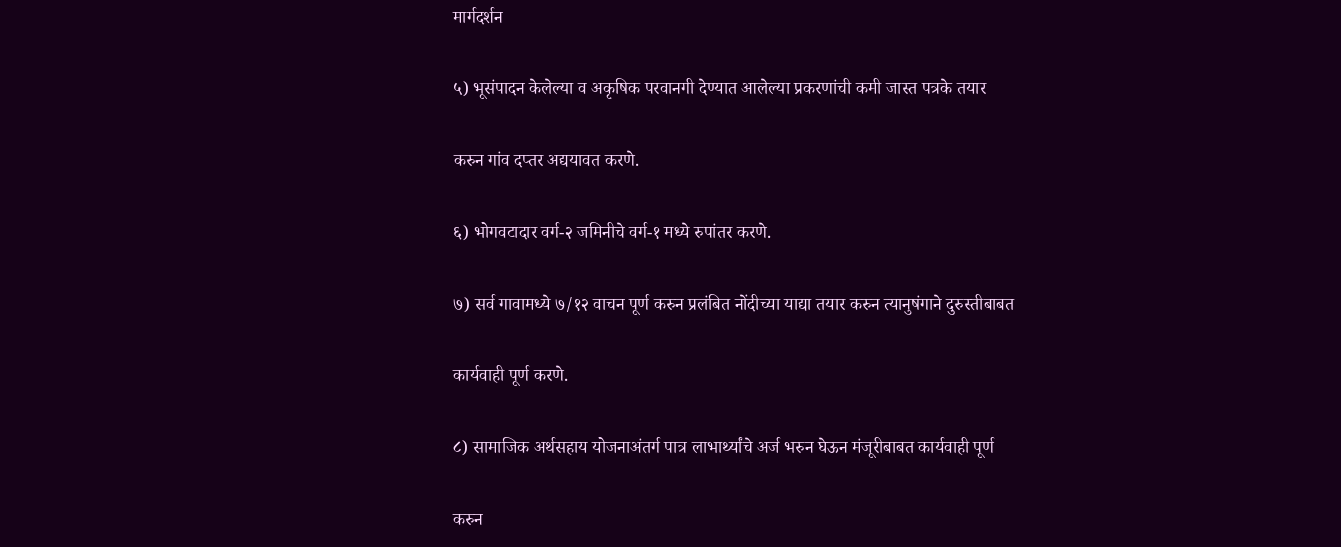मार्गदर्शन

५) भूसंपादन केलेल्या व अकृषिक परवानगी देण्यात आलेल्या प्रकरणांची कमी जास्त पत्रके तयार

करुन गांव दप्तर अद्ययावत करणे.

६) भोगवटादार वर्ग-२ जमिनीचे वर्ग-१ मध्ये रुपांतर करणे.

७) सर्व गावामध्ये ७/१२ वाचन पूर्ण करुन प्रलंबित नोंदीच्या याद्या तयार करुन त्यानुषंगाने दुरुस्तीबाबत

कार्यवाही पूर्ण करणे.

८) सामाजिक अर्थसहाय योजनाअंतर्ग पात्र लाभार्थ्यांचे अर्ज भरुन घेऊन मंजूरीबाबत कार्यवाही पूर्ण

करुन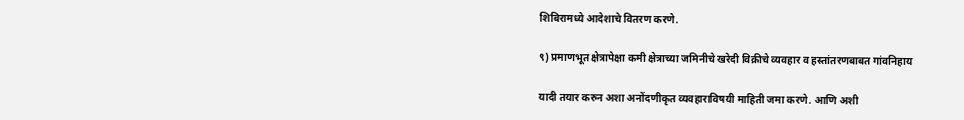शिबिरामध्ये आदेशाचे वितरण करणे.

९) प्रमाणभूत क्षेत्रापेक्षा कमी क्षेत्राच्या जमिनीचे खरेदी विक्रीचे व्यवहार व हस्तांतरणबाबत गांवनिहाय

यादी तयार करुन अशा अनोंदणीकृत व्यवहाराविषयी माहिती जमा करणे. आणि अशी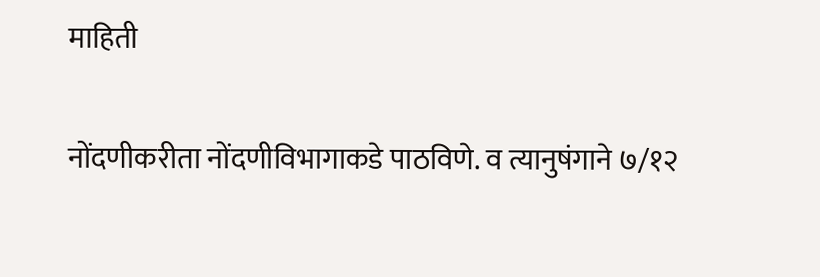माहिती

नोंदणीकरीता नोंदणीविभागाकडे पाठविणे. व त्यानुषंगाने ७/१२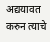अद्ययावत करुन त्याचे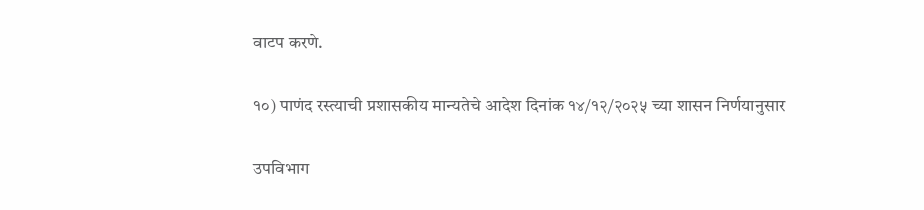वाटप करणे.

१०) पाणंद रस्त्याची प्रशासकीय मान्यतेचे आदेश दिनांक १४/१२/२०२५ च्या शासन निर्णयानुसार

उपविभाग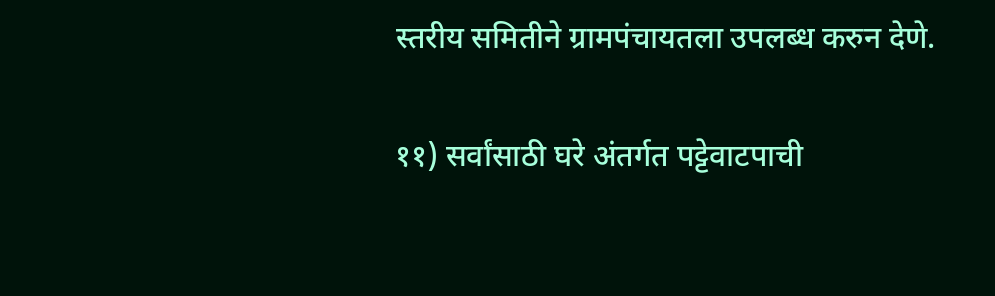स्तरीय समितीने ग्रामपंचायतला उपलब्ध करुन देणे.

११) सर्वांसाठी घरे अंतर्गत पट्टेवाटपाची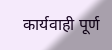कार्यवाही पूर्ण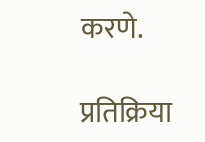करणे.

प्रतिक्रिया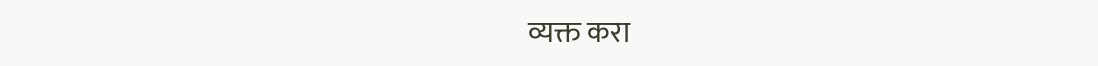व्यक्त करा